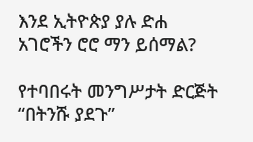እንደ ኢትዮጵያ ያሉ ድሐ አገሮችን ሮሮ ማን ይሰማል?

የተባበሩት መንግሥታት ድርጅት “በትንሹ ያደጉ”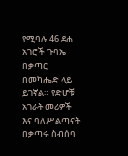የሚባሉ 46 ደሐ አገሮች ጉባኤ በቃጣር በመካሔድ ላይ ይገኛል። የድሆቹ አገራት መሪዎች እና ባለሥልጣናት በቃጣሩ ስብሰባ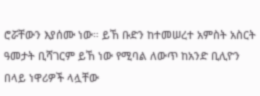ሮሯቸውን እያሰሙ ነው። ይኸ ቡድን ከተመሠረተ አምስት አስርት ዓመታት ቢሻገርም ይኸ ነው የሚባል ለውጥ ከአንድ ቢሊዮን በላይ ነዋሪዎች ላሏቸው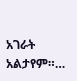አገራት አልታየም።…